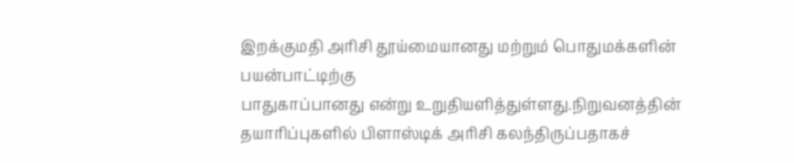இறக்குமதி அரிசி தூய்மையானது மற்றும் பொதுமக்களின் பயன்பாட்டிற்கு
பாதுகாப்பானது என்று உறுதியளித்துள்ளது.நிறுவனத்தின் தயாரிப்புகளில் பிளாஸ்டிக் அரிசி கலந்திருப்பதாகச்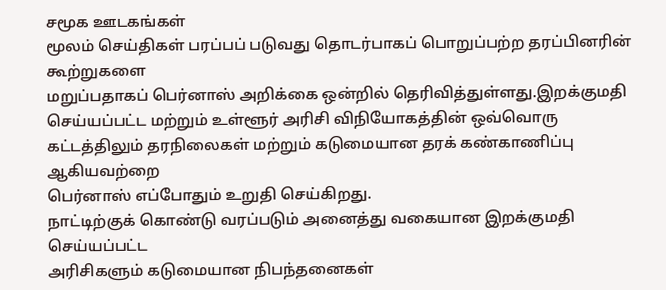சமூக ஊடகங்கள்
மூலம் செய்திகள் பரப்பப் படுவது தொடர்பாகப் பொறுப்பற்ற தரப்பினரின் கூற்றுகளை
மறுப்பதாகப் பெர்னாஸ் அறிக்கை ஒன்றில் தெரிவித்துள்ளது.இறக்குமதி செய்யப்பட்ட மற்றும் உள்ளூர் அரிசி விநியோகத்தின் ஒவ்வொரு
கட்டத்திலும் தரநிலைகள் மற்றும் கடுமையான தரக் கண்காணிப்பு ஆகியவற்றை
பெர்னாஸ் எப்போதும் உறுதி செய்கிறது.
நாட்டிற்குக் கொண்டு வரப்படும் அனைத்து வகையான இறக்குமதி செய்யப்பட்ட
அரிசிகளும் கடுமையான நிபந்தனைகள்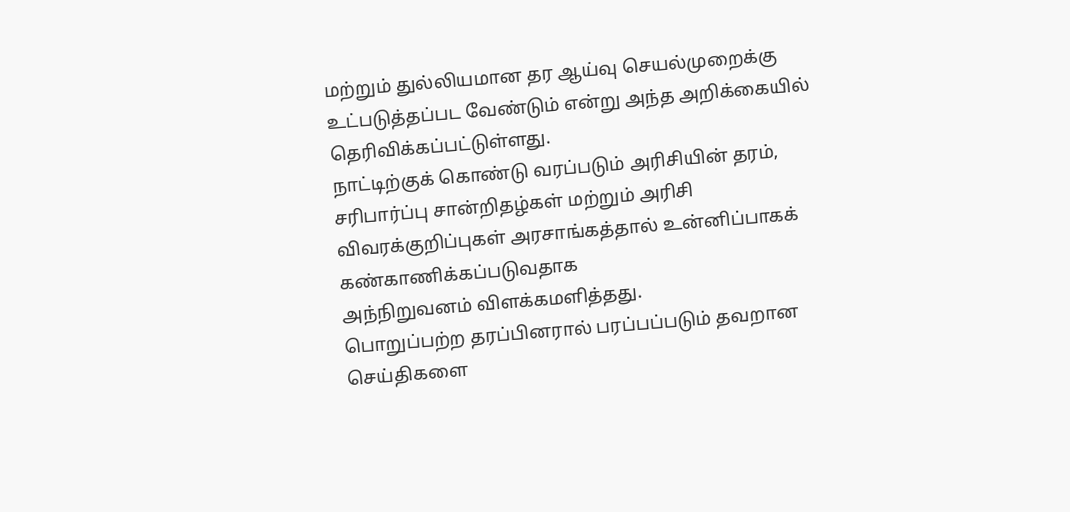மற்றும் துல்லியமான தர ஆய்வு செயல்முறைக்கு உட்படுத்தப்பட வேண்டும் என்று அந்த அறிக்கையில் தெரிவிக்கப்பட்டுள்ளது.
நாட்டிற்குக் கொண்டு வரப்படும் அரிசியின் தரம், சரிபார்ப்பு சான்றிதழ்கள் மற்றும் அரிசி
விவரக்குறிப்புகள் அரசாங்கத்தால் உன்னிப்பாகக் கண்காணிக்கப்படுவதாக
அந்நிறுவனம் விளக்கமளித்தது.
பொறுப்பற்ற தரப்பினரால் பரப்பப்படும் தவறான செய்திகளை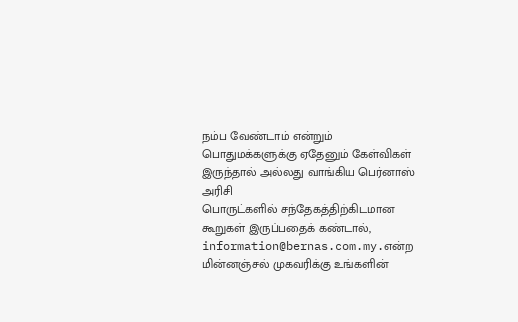நம்ப வேண்டாம் என்றும்
பொதுமக்களுக்கு ஏதேனும் கேள்விகள் இருந்தால் அல்லது வாங்கிய பெர்னாஸ் அரிசி
பொருட்களில் சந்தேகத்திற்கிடமான கூறுகள் இருப்பதைக் கண்டால், information@bernas.com.my.என்ற மின்னஞ்சல் முகவரிக்கு உங்களின்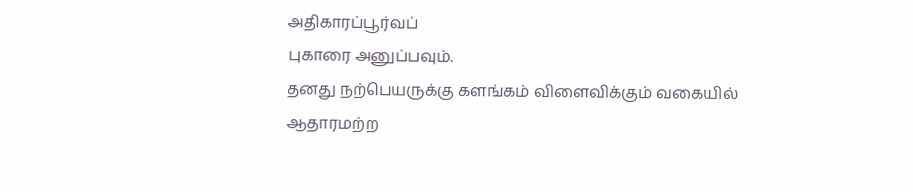அதிகாரப்பூர்வப்
புகாரை அனுப்பவும்.
தனது நற்பெயருக்கு களங்கம் விளைவிக்கும் வகையில் ஆதாரமற்ற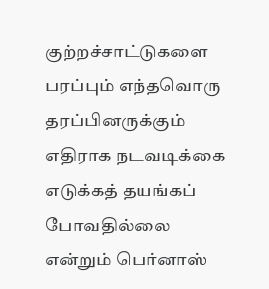குற்றச்சாட்டுகளை
பரப்பும் எந்தவொரு தரப்பினருக்கும் எதிராக நடவடிக்கை எடுக்கத் தயங்கப்
போவதில்லை என்றும் பெர்னாஸ்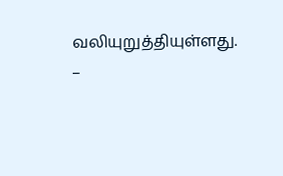வலியுறுத்தியுள்ளது.
–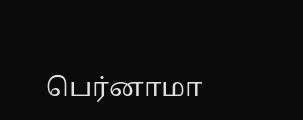பெர்னாமா